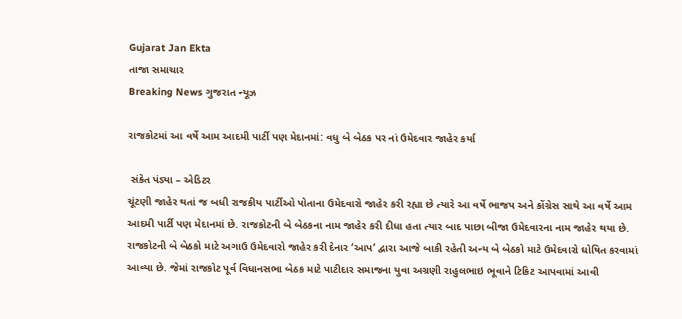Gujarat Jan Ekta
તાજા સમાચાર
Breaking News ગુજરાત ન્યૂઝ

રાજકોટમાં આ વર્ષે આમ આદમી પાર્ટી પણ મેદાનમાં: વધુ બે બેઠક પર નાં ઉમેદવાર જાહેર કર્યા

 સંકેત પંડ્યા – એડિટર
ચૂંટણી જાહેર થતાં જ બધી રાજકીય પાર્ટીઓ પોતાના ઉમેદવારો જાહેર કરી રહ્યા છે ત્યારે આ વર્ષે ભાજપ અને કોંગ્રેસ સાથે આ વર્ષે આમ આદમી પાર્ટી પણ મેદાનમાં છે. રાજકોટની બે બેઠકના નામ જાહેર કરી દીધા હતા ત્યાર બાદ પાછા બીજા ઉમેદવારના નામ જાહેર થયા છે. રાજકોટની બે બેઠકો માટે અગાઉ ઉમેદવારો જાહેર કરી દેનાર ‘આપ’ દ્વારા આજે બાકી રહેતી અન્ય બે બેઠકો માટે ઉમેદવારો ઘોષિત કરવામાં આવ્યા છે. જેમાં રાજકોટ પૂર્વ વિધાનસભા બેઠક માટે પાટીદાર સમાજના યુવા અગ્રણી રાહુલભાઇ ભૂવાને ટિકિટ આપવામાં આવી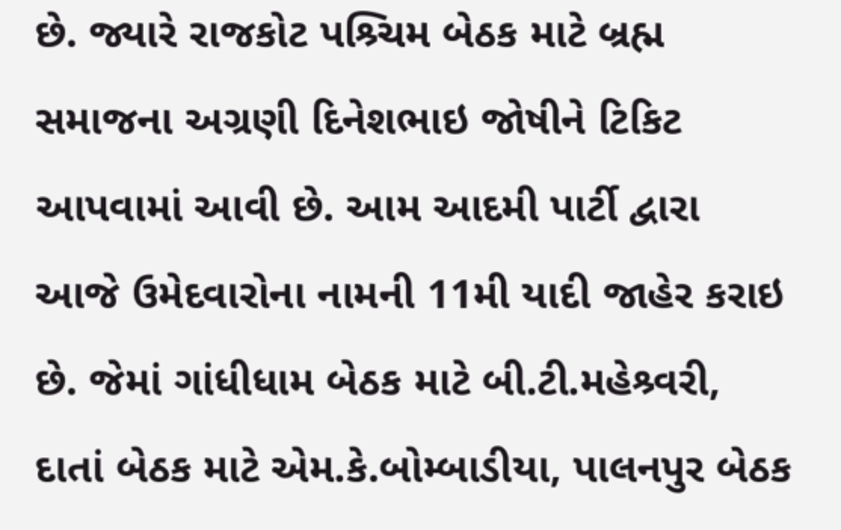છે. જ્યારે રાજકોટ પશ્ર્ચિમ બેઠક માટે બ્રહ્મ સમાજના અગ્રણી દિનેશભાઇ જોષીને ટિકિટ આપવામાં આવી છે. આમ આદમી પાર્ટી દ્વારા આજે ઉમેદવારોના નામની 11મી યાદી જાહેર કરાઇ છે. જેમાં ગાંધીધામ બેઠક માટે બી.ટી.મહેશ્ર્વરી, દાતાં બેઠક માટે એમ.કે.બોમ્બાડીયા, પાલનપુર બેઠક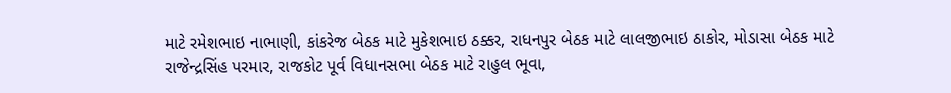માટે રમેશભાઇ નાભાણી, કાંકરેજ બેઠક માટે મુકેશભાઇ ઠક્કર, રાધનપુર બેઠક માટે લાલજીભાઇ ઠાકોર, મોડાસા બેઠક માટે રાજેન્દ્રસિંહ પરમાર, રાજકોટ પૂર્વ વિધાનસભા બેઠક માટે રાહુલ ભૂવા,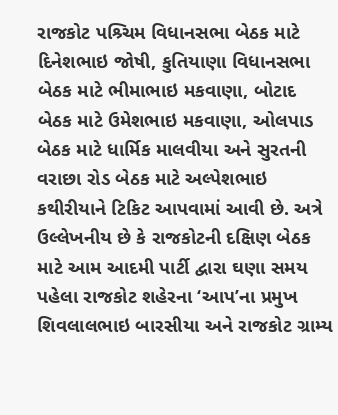રાજકોટ પશ્ર્ચિમ વિધાનસભા બેઠક માટે દિનેશભાઇ જોષી, કુતિયાણા વિધાનસભા બેઠક માટે ભીમાભાઇ મકવાણા, બોટાદ બેઠક માટે ઉમેશભાઇ મકવાણા, ઓલપાડ બેઠક માટે ધાર્મિક માલવીયા અને સુરતની વરાછા રોડ બેઠક માટે અલ્પેશભાઇ કથીરીયાને ટિકિટ આપવામાં આવી છે. અત્રે ઉલ્લેખનીય છે કે રાજકોટની દક્ષિણ બેઠક માટે આમ આદમી પાર્ટી દ્વારા ઘણા સમય પહેલા રાજકોટ શહેરના ‘આપ’ના પ્રમુખ શિવલાલભાઇ બારસીયા અને રાજકોટ ગ્રામ્ય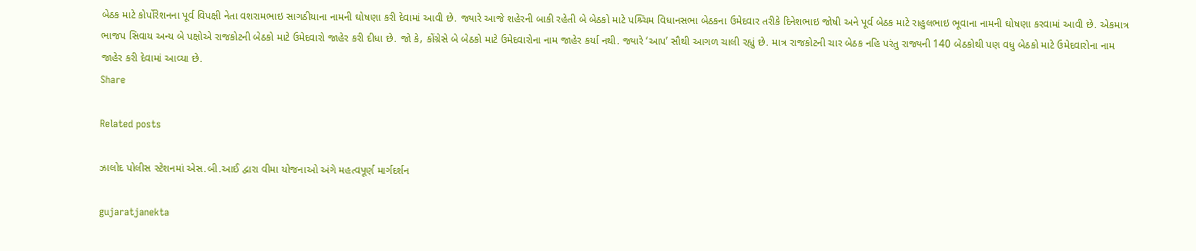બેઠક માટે કોર્પોરેશનના પૂર્વ વિપક્ષી નેતા વશરામભાઇ સાગઠીયાના નામની ઘોષણા કરી દેવામાં આવી છે. જ્યારે આજે શહેરની બાકી રહેતી બે બેઠકો માટે પશ્ર્ચિમ વિધાનસભા બેઠકના ઉમેદવાર તરીકે દિનેશભાઇ જોષી અને પૂર્વ બેઠક માટે રાહુલભાઇ ભૂવાના નામની ઘોષણા કરવામાં આવી છે. એકમાત્ર ભાજપ સિવાય અન્ય બે પક્ષોએ રાજકોટની બેઠકો માટે ઉમેદવારો જાહેર કરી દીધા છે. જો કે, કોંગ્રેસે બે બેઠકો માટે ઉમેદવારોના નામ જાહેર કર્યા નથી. જ્યારે ‘આપ’ સૌથી આગળ ચાલી રહ્યું છે. માત્ર રાજકોટની ચાર બેઠક નહિ પરંતુ રાજ્યની 140 બેઠકોથી પણ વધુ બેઠકો માટે ઉમેદવારોના નામ જાહેર કરી દેવામાં આવ્યા છે.
Share

Related posts

ઝાલોદ પોલીસ સ્ટેશનમાં એસ.બી.આઈ દ્વારા વીમા યોજનાઓ અંગે મહત્વપૂર્ણ માર્ગદર્શન

gujaratjanekta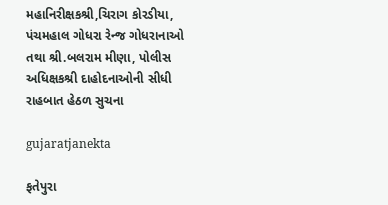મહાનિરીક્ષકશ્રી,ચિરાગ કોરડીયા, પંચમહાલ ગોધરા રેન્જ ગોધરાનાઓ તથા શ્રી.બલરામ મીણા, પોલીસ અધિક્ષકશ્રી દાહોદનાઓની સીધી રાહબાત હેઠળ સુચના

gujaratjanekta

ફતેપુરા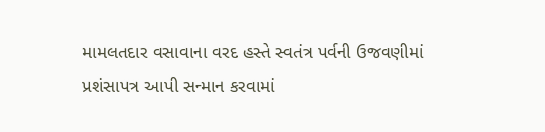મામલતદાર વસાવાના વરદ હસ્તે સ્વતંત્ર પર્વની ઉજવણીમાં પ્રશંસાપત્ર આપી સન્માન કરવામાં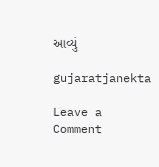આવ્યું

gujaratjanekta

Leave a Comment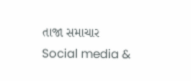તાજા સમાચાર
Social media &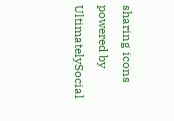sharing icons powered by UltimatelySocial